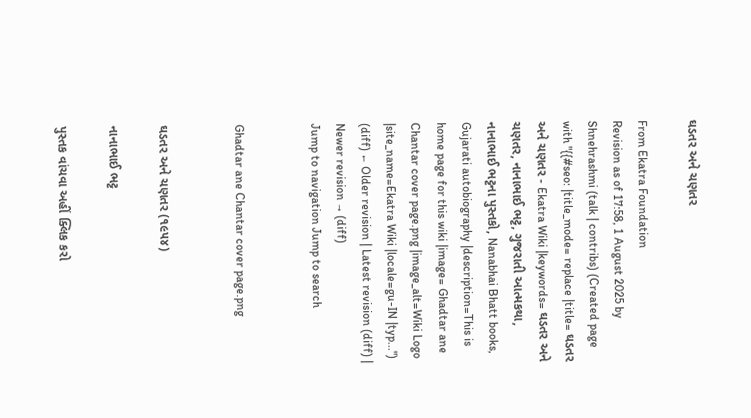ઘડતર અને ચણતર

From Ekatra Foundation
Revision as of 17:58, 1 August 2025 by Shnehrashmi (talk | contribs) (Created page with "{{#seo: |title_mode= replace |title= ઘડતર અને ચણતર - Ekatra Wiki |keywords= ઘડતર અને ચણતર, નાનાભાઈ ભટ્ટ, ગુજરાતી આત્મકથા, નાનાભાઈ ભટ્ટના પુસ્તકો, Nanabhai Bhatt books, Gujarati autobiography |description=This is home page for this wiki |image= Ghadtar ane Chantar cover page.png |image_alt=Wiki Logo |site_name=Ekatra Wiki |locale=gu-IN |typ...")
(diff) ← Older revision | Latest revision (diff) | Newer revision → (diff)
Jump to navigation Jump to search


Ghadtar ane Chantar cover page.png


ઘડતર અને ચણતર (૧૯૫૪)

નાનાભાઈ ભટ્ટ

પુસ્તક વાંચવા અહીં ક્લિક કરો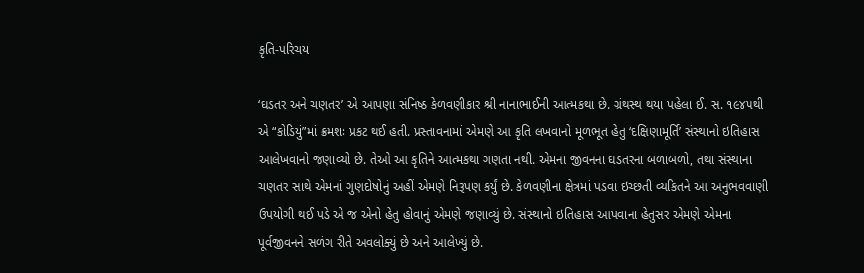કૃતિ-પરિચય

‘ઘડતર અને ચણતર’ એ આપણા સંનિષ્ઠ કેળવણીકાર શ્રી નાનાભાઈની આત્મકથા છે. ગ્રંથસ્થ થયા પહેલા ઈ. સ. ૧૯૪૫થી એ “કોડિયું”માં ક્રમશઃ પ્રકટ થઈ હતી. પ્રસ્તાવનામાં એમણે આ કૃતિ લખવાનો મૂળભૂત હેતુ ‘દક્ષિણામૂર્તિ’ સંસ્થાનો ઇતિહાસ આલેખવાનો જણાવ્યો છે. તેઓ આ કૃતિને આત્મકથા ગણતા નથી. એમના જીવનના ઘડતરના બળાબળો, તથા સંસ્થાના ચણતર સાથે એમનાં ગુણદોષોનું અહીં એમણે નિરૂપણ કર્યું છે. કેળવણીના ક્ષેત્રમાં પડવા ઇચ્છતી વ્યકિતને આ અનુભવવાણી ઉપયોગી થઈ પડે એ જ એનો હેતુ હોવાનું એમણે જણાવ્યું છે. સંસ્થાનો ઇતિહાસ આપવાના હેતુસર એમણે એમના પૂર્વજીવનને સળંગ રીતે અવલોક્યું છે અને આલેખ્યું છે.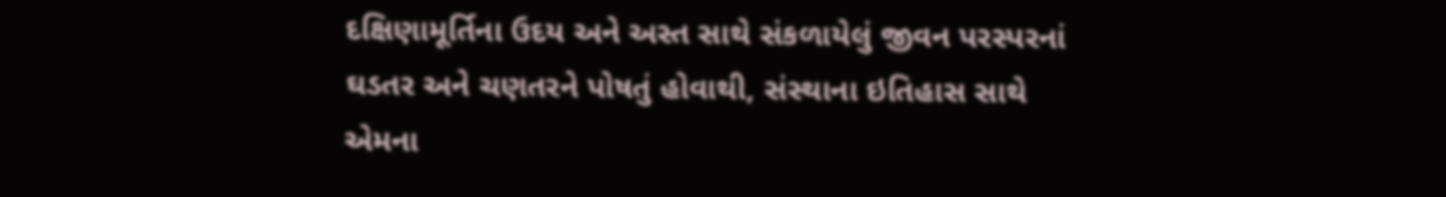દક્ષિણામૂર્તિના ઉદય અને અસ્ત સાથે સંકળાયેલું જીવન પરસ્પરનાં ઘડતર અને ચણતરને પોષતું હોવાથી, સંસ્થાના ઇતિહાસ સાથે એમના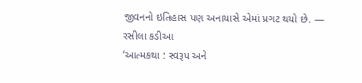જીવનનો ઇતિહાસ પણ અનાયાસે એમાં પ્રગટ થયો છે. — રસીલા કડીઆ
‘આત્મકથા : સ્વરૂપ અને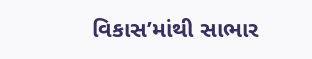વિકાસ’માંથી સાભાર